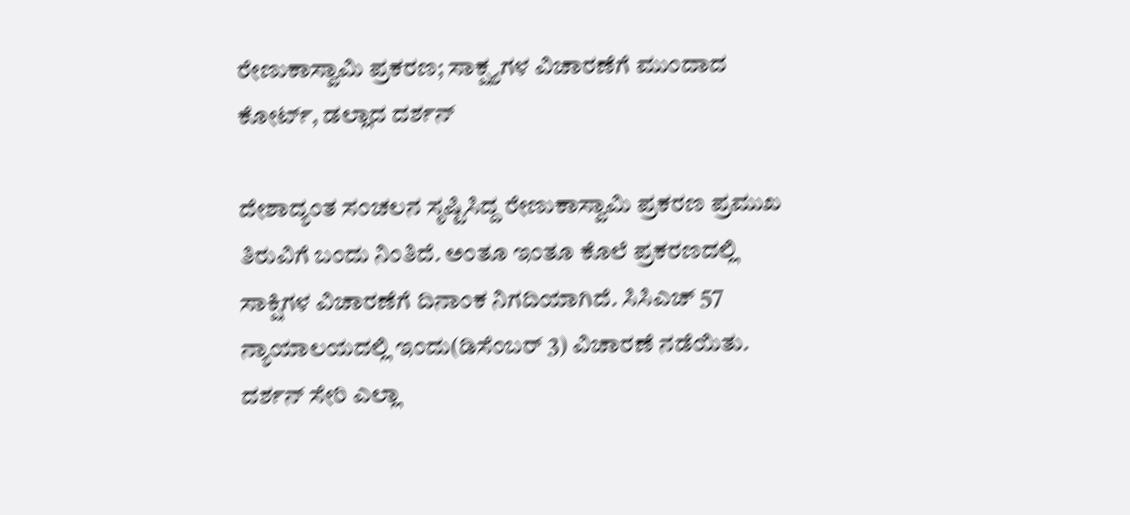ರೇಣುಕಾಸ್ವಾಮಿ ಪ್ರಕರಣ; ಸಾಕ್ಷ್ಯಗಳ ವಿಚಾರಣೆಗೆ ಮುಂದಾದ ಕೋರ್ಟ್, ಡಲ್ಲಾದ ದರ್ಶನ್

ದೇಶಾದ್ಯಂತ ಸಂಚಲನ ಸೃಷ್ಟಿಸಿದ್ದ ರೇಣುಕಾಸ್ವಾಮಿ ಪ್ರಕರಣ ಪ್ರಮುಖ ತಿರುವಿಗೆ ಬಂದು ನಿಂತಿದೆ. ಅಂತೂ ಇಂತೂ ಕೊಲೆ ಪ್ರಕರಣದಲ್ಲಿ ಸಾಕ್ಷಿಗಳ ವಿಚಾರಣೆಗೆ ದಿನಾಂಕ ನಿಗದಿಯಾಗಿದೆ. ಸಿಸಿಎಚ್ 57 ನ್ಯಾಯಾಲಯದಲ್ಲಿ ಇಂದು(ಡಿಸೆಂಬರ್ 3) ವಿಚಾರಣೆ ನಡೆಯಿತು. ದರ್ಶನ್ ಸೇರಿ ಎಲ್ಲಾ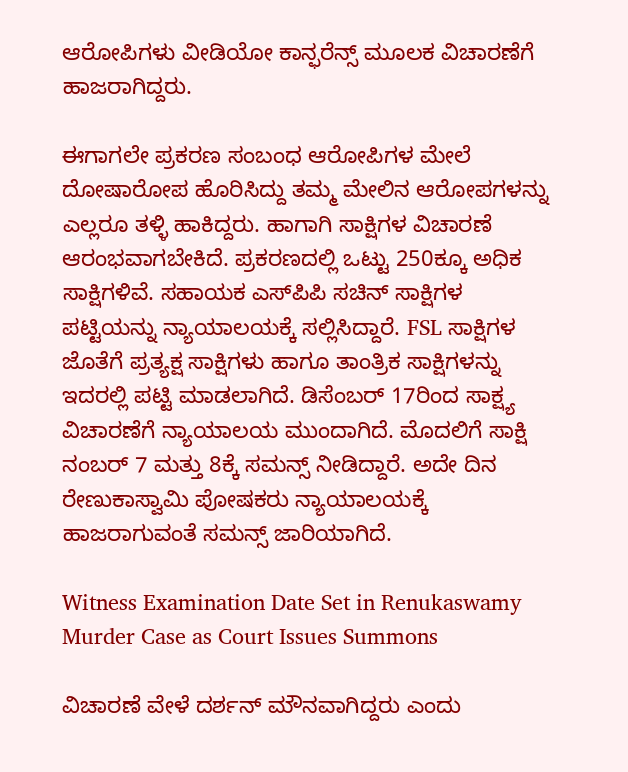ಆರೋಪಿಗಳು ವೀಡಿಯೋ ಕಾನ್ಫರೆನ್ಸ್ ಮೂಲಕ ವಿಚಾರಣೆಗೆ ಹಾಜರಾಗಿದ್ದರು.

ಈಗಾಗಲೇ ಪ್ರಕರಣ ಸಂಬಂಧ ಆರೋಪಿಗಳ ಮೇಲೆ ದೋಷಾರೋಪ ಹೊರಿಸಿದ್ದು ತಮ್ಮ ಮೇಲಿನ ಆರೋಪಗಳನ್ನು ಎಲ್ಲರೂ ತಳ್ಳಿ ಹಾಕಿದ್ದರು. ಹಾಗಾಗಿ ಸಾಕ್ಷಿಗಳ ವಿಚಾರಣೆ ಆರಂಭವಾಗಬೇಕಿದೆ. ಪ್ರಕರಣದಲ್ಲಿ ಒಟ್ಟು 250ಕ್ಕೂ ಅಧಿಕ ಸಾಕ್ಷಿಗಳಿವೆ. ಸಹಾಯಕ ಎಸ್‌ಪಿಪಿ ಸಚಿನ್ ಸಾಕ್ಷಿಗಳ ಪಟ್ಟಿಯನ್ನು ನ್ಯಾಯಾಲಯಕ್ಕೆ ಸಲ್ಲಿಸಿದ್ದಾರೆ. FSL ಸಾಕ್ಷಿಗಳ ಜೊತೆಗೆ ಪ್ರತ್ಯಕ್ಷ ಸಾಕ್ಷಿಗಳು ಹಾಗೂ ತಾಂತ್ರಿಕ ಸಾಕ್ಷಿಗಳನ್ನು ಇದರಲ್ಲಿ ಪಟ್ಟಿ ಮಾಡಲಾಗಿದೆ. ಡಿಸೆಂಬರ್ 17ರಿಂದ ಸಾಕ್ಷ್ಯ ವಿಚಾರಣೆಗೆ ನ್ಯಾಯಾಲಯ ಮುಂದಾಗಿದೆ. ಮೊದಲಿಗೆ ಸಾಕ್ಷಿ ನಂಬರ್ 7 ಮತ್ತು 8ಕ್ಕೆ ಸಮನ್ಸ್ ನೀಡಿದ್ದಾರೆ. ಅದೇ ದಿನ ರೇಣುಕಾಸ್ವಾಮಿ ಪೋಷಕರು ನ್ಯಾಯಾಲಯಕ್ಕೆ ಹಾಜರಾಗುವಂತೆ ಸಮನ್ಸ್ ಜಾರಿಯಾಗಿದೆ.

Witness Examination Date Set in Renukaswamy Murder Case as Court Issues Summons

ವಿಚಾರಣೆ ವೇಳೆ ದರ್ಶನ್ ಮೌನವಾಗಿದ್ದರು ಎಂದು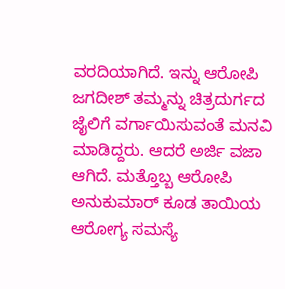ವರದಿಯಾಗಿದೆ. ಇನ್ನು ಆರೋಪಿ ಜಗದೀಶ್ ತಮ್ಮನ್ನು ಚಿತ್ರದುರ್ಗದ ಜೈಲಿಗೆ ವರ್ಗಾಯಿಸುವಂತೆ ಮನವಿ ಮಾಡಿದ್ದರು. ಆದರೆ ಅರ್ಜಿ ವಜಾ ಆಗಿದೆ. ಮತ್ತೊಬ್ಬ ಆರೋಪಿ ಅನುಕುಮಾರ್ ಕೂಡ ತಾಯಿಯ ಆರೋಗ್ಯ ಸಮಸ್ಯೆ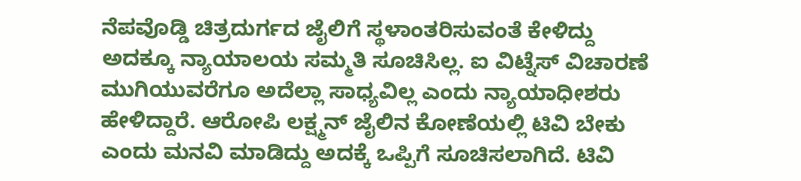ನೆಪವೊಡ್ಡಿ ಚಿತ್ರದುರ್ಗದ ಜೈಲಿಗೆ ಸ್ಥಳಾಂತರಿಸುವಂತೆ ಕೇಳಿದ್ದು ಅದಕ್ಕೂ ನ್ಯಾಯಾಲಯ ಸಮ್ಮತಿ ಸೂಚಿಸಿಲ್ಲ. ಐ ವಿಟ್ನೆಸ್ ವಿಚಾರಣೆ ಮುಗಿಯುವರೆಗೂ ಅದೆಲ್ಲಾ ಸಾಧ್ಯವಿಲ್ಲ ಎಂದು ನ್ಯಾಯಾಧೀಶರು ಹೇಳಿದ್ದಾರೆ. ಆರೋಪಿ ಲಕ್ಷ್ಮನ್ ಜೈಲಿನ ಕೋಣೆಯಲ್ಲಿ ಟಿವಿ ಬೇಕು ಎಂದು ಮನವಿ ಮಾಡಿದ್ದು ಅದಕ್ಕೆ ಒಪ್ಪಿಗೆ ಸೂಚಿಸಲಾಗಿದೆ. ಟಿವಿ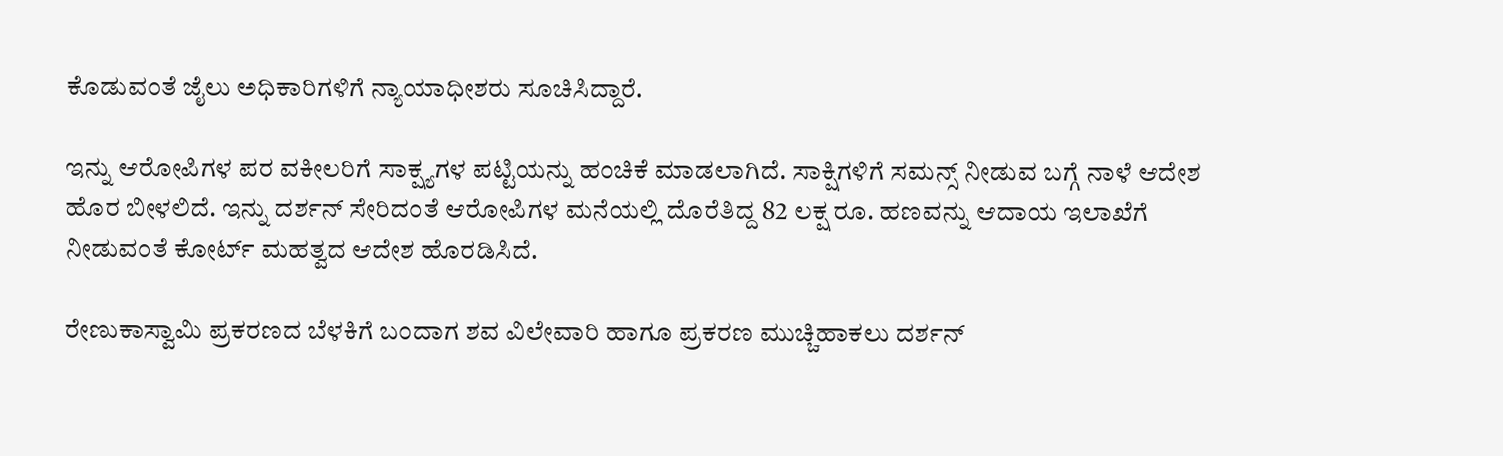ಕೊಡುವಂತೆ ಜೈಲು ಅಧಿಕಾರಿಗಳಿಗೆ ನ್ಯಾಯಾಧೀಶರು ಸೂಚಿಸಿದ್ದಾರೆ.

ಇನ್ನು ಆರೋಪಿಗಳ ಪರ ವಕೀಲರಿಗೆ ಸಾಕ್ಷ್ಯಗಳ ಪಟ್ಟಿಯನ್ನು ಹಂಚಿಕೆ ಮಾಡಲಾಗಿದೆ. ಸಾಕ್ಷಿಗಳಿಗೆ ಸಮನ್ಸ್ ನೀಡುವ ಬಗ್ಗೆ ನಾಳೆ ಆದೇಶ ಹೊರ ಬೀಳಲಿದೆ. ಇನ್ನು ದರ್ಶನ್ ಸೇರಿದಂತೆ ಆರೋಪಿಗಳ ಮನೆಯಲ್ಲಿ ದೊರೆತಿದ್ದ 82 ಲಕ್ಷ ರೂ. ಹಣವನ್ನು ಆದಾಯ ಇಲಾಖೆಗೆ ನೀಡುವಂತೆ ಕೋರ್ಟ್ ಮಹತ್ವದ ಆದೇಶ ಹೊರಡಿಸಿದೆ.

ರೇಣುಕಾಸ್ವಾಮಿ ಪ್ರಕರಣದ ಬೆಳಕಿಗೆ ಬಂದಾಗ ಶವ ವಿಲೇವಾರಿ ಹಾಗೂ ಪ್ರಕರಣ ಮುಚ್ಚಿಹಾಕಲು ದರ್ಶನ್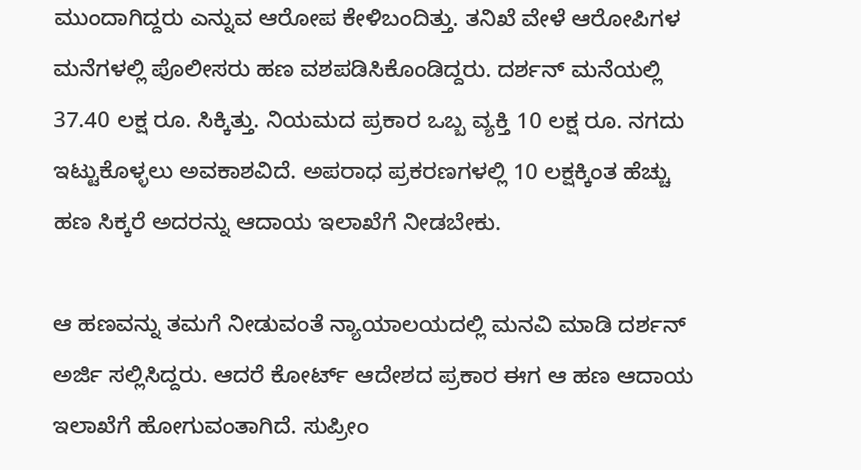ಮುಂದಾಗಿದ್ದರು ಎನ್ನುವ ಆರೋಪ ಕೇಳಿಬಂದಿತ್ತು. ತನಿಖೆ ವೇಳೆ ಆರೋಪಿಗಳ ಮನೆಗಳಲ್ಲಿ ಪೊಲೀಸರು ಹಣ ವಶಪಡಿಸಿಕೊಂಡಿದ್ದರು. ದರ್ಶನ್ ಮನೆಯಲ್ಲಿ 37.40 ಲಕ್ಷ ರೂ. ಸಿಕ್ಕಿತ್ತು. ನಿಯಮದ ಪ್ರಕಾರ ಒಬ್ಬ ವ್ಯಕ್ತಿ 10 ಲಕ್ಷ ರೂ. ನಗದು ಇಟ್ಟುಕೊಳ್ಳಲು ಅವಕಾಶವಿದೆ. ಅಪರಾಧ ಪ್ರಕರಣಗಳಲ್ಲಿ 10 ಲಕ್ಷಕ್ಕಿಂತ ಹೆಚ್ಚು ಹಣ ಸಿಕ್ಕರೆ ಅದರನ್ನು ಆದಾಯ ಇಲಾಖೆಗೆ ನೀಡಬೇಕು.

ಆ ಹಣವನ್ನು ತಮಗೆ ನೀಡುವಂತೆ ನ್ಯಾಯಾಲಯದಲ್ಲಿ ಮನವಿ ಮಾಡಿ ದರ್ಶನ್ ಅರ್ಜಿ ಸಲ್ಲಿಸಿದ್ದರು. ಆದರೆ ಕೋರ್ಟ್ ಆದೇಶದ ಪ್ರಕಾರ ಈಗ ಆ ಹಣ ಆದಾಯ ಇಲಾಖೆಗೆ ಹೋಗುವಂತಾಗಿದೆ. ಸುಪ್ರೀಂ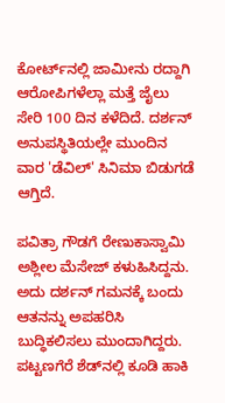ಕೋರ್ಟ್‌ನಲ್ಲಿ ಜಾಮೀನು ರದ್ದಾಗಿ ಆರೋಪಿಗಳೆಲ್ಲಾ ಮತ್ತೆ ಜೈಲು ಸೇರಿ 100 ದಿನ ಕಳೆದಿದೆ. ದರ್ಶನ್ ಅನುಪಸ್ಥಿತಿಯಲ್ಲೇ ಮುಂದಿನ ವಾರ 'ಡೆವಿಲ್' ಸಿನಿಮಾ ಬಿಡುಗಡೆ ಆಗ್ತಿದೆ.

ಪವಿತ್ರಾ ಗೌಡಗೆ ರೇಣುಕಾಸ್ವಾಮಿ ಅಶ್ಲೀಲ ಮೆಸೇಜ್ ಕಳುಹಿಸಿದ್ದನು. ಅದು ದರ್ಶನ್ ಗಮನಕ್ಕೆ ಬಂದು ಆತನನ್ನು ಅಪಹರಿಸಿ ಬುದ್ಧಿಕಲಿಸಲು ಮುಂದಾಗಿದ್ದರು. ಪಟ್ಟಣಗೆರೆ ಶೆಡ್‌ನಲ್ಲಿ ಕೂಡಿ ಹಾಕಿ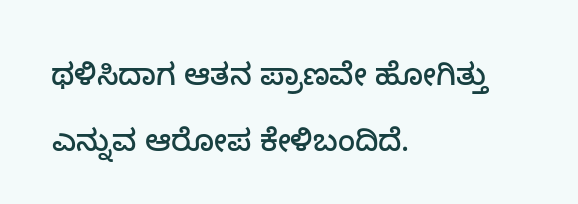ಥಳಿಸಿದಾಗ ಆತನ ಪ್ರಾಣವೇ ಹೋಗಿತ್ತು ಎನ್ನುವ ಆರೋಪ ಕೇಳಿಬಂದಿದೆ.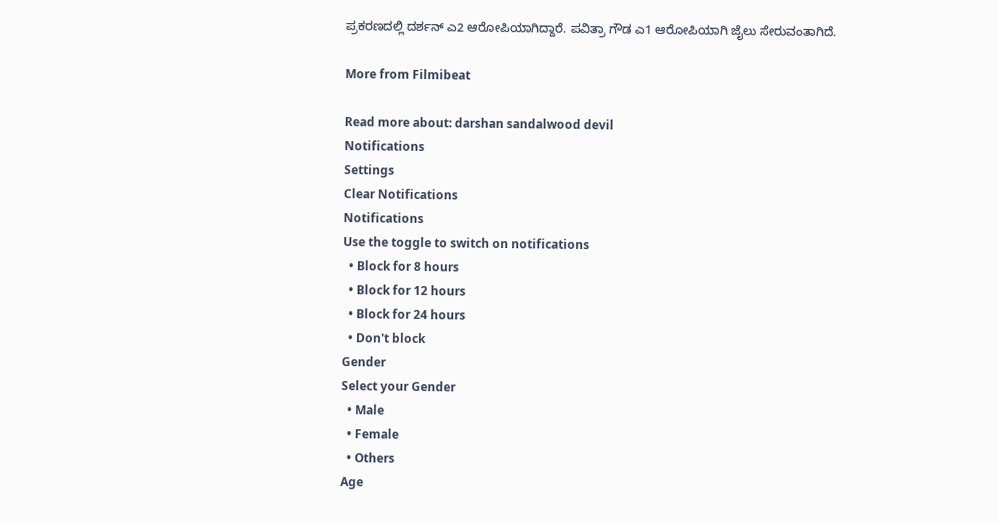ಪ್ರಕರಣದಲ್ಲಿ ದರ್ಶನ್ ಎ2 ಆರೋಪಿಯಾಗಿದ್ದಾರೆ. ಪವಿತ್ರಾ ಗೌಡ ಎ1 ಆರೋಪಿಯಾಗಿ ಜೈಲು ಸೇರುವಂತಾಗಿದೆ.

More from Filmibeat

Read more about: darshan sandalwood devil
Notifications
Settings
Clear Notifications
Notifications
Use the toggle to switch on notifications
  • Block for 8 hours
  • Block for 12 hours
  • Block for 24 hours
  • Don't block
Gender
Select your Gender
  • Male
  • Female
  • Others
Age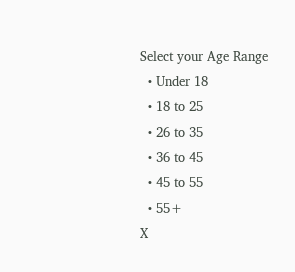Select your Age Range
  • Under 18
  • 18 to 25
  • 26 to 35
  • 36 to 45
  • 45 to 55
  • 55+
X